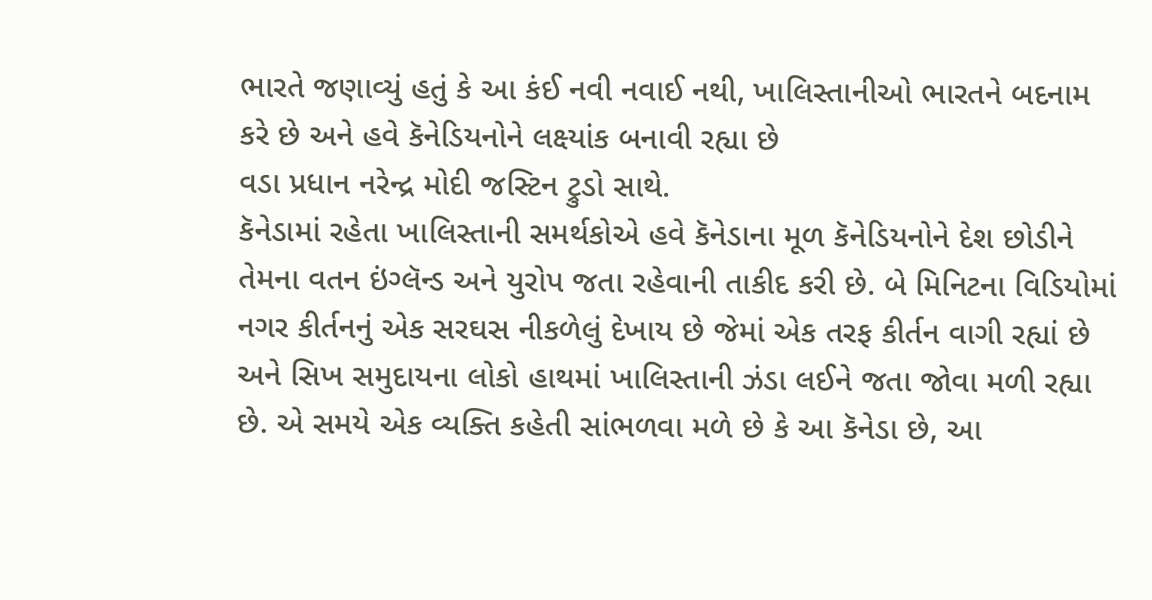ભારતે જણાવ્યું હતું કે આ કંઈ નવી નવાઈ નથી, ખાલિસ્તાનીઓ ભારતને બદનામ કરે છે અને હવે કૅનેડિયનોને લક્ષ્યાંક બનાવી રહ્યા છે
વડા પ્રધાન નરેન્દ્ર મોદી જસ્ટિન ટ્રુડો સાથે.
કૅનેડામાં રહેતા ખાલિસ્તાની સમર્થકોએ હવે કૅનેડાના મૂળ કૅનેડિયનોને દેશ છોડીને તેમના વતન ઇંગ્લૅન્ડ અને યુરોપ જતા રહેવાની તાકીદ કરી છે. બે મિનિટના વિડિયોમાં નગર કીર્તનનું એક સરઘસ નીકળેલું દેખાય છે જેમાં એક તરફ કીર્તન વાગી રહ્યાં છે અને સિખ સમુદાયના લોકો હાથમાં ખાલિસ્તાની ઝંડા લઈને જતા જોવા મળી રહ્યા છે. એ સમયે એક વ્યક્તિ કહેતી સાંભળવા મળે છે કે આ કૅનેડા છે, આ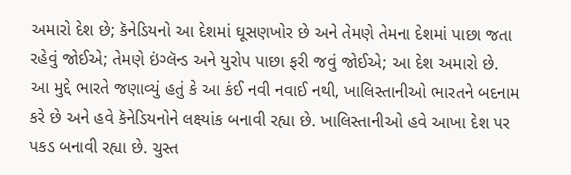અમારો દેશ છે; કૅનેડિયનો આ દેશમાં ઘૂસણખોર છે અને તેમણે તેમના દેશમાં પાછા જતા રહેવું જોઈએ; તેમણે ઇંગ્લૅન્ડ અને યુરોપ પાછા ફરી જવું જોઈએ; આ દેશ અમારો છે.
આ મુદ્દે ભારતે જણાવ્યું હતું કે આ કંઈ નવી નવાઈ નથી, ખાલિસ્તાનીઓ ભારતને બદનામ કરે છે અને હવે કૅનેડિયનોને લક્ષ્યાંક બનાવી રહ્યા છે. ખાલિસ્તાનીઓ હવે આખા દેશ પર પકડ બનાવી રહ્યા છે. ચુસ્ત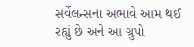સર્વેલન્સના અભાવે આમ થઈ રહ્યું છે અને આ ગ્રુપો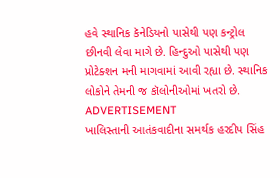હવે સ્થાનિક કૅનેડિયનો પાસેથી પણ કન્ટ્રોલ છીનવી લેવા માગે છે. હિન્દુઓ પાસેથી પણ પ્રોટેક્શન મની માગવામાં આવી રહ્યા છે. સ્થાનિક લોકોને તેમની જ કૉલોનીઓમાં ખતરો છે.
ADVERTISEMENT
ખાલિસ્તાની આતંકવાદીના સમર્થક હરદીપ સિંહ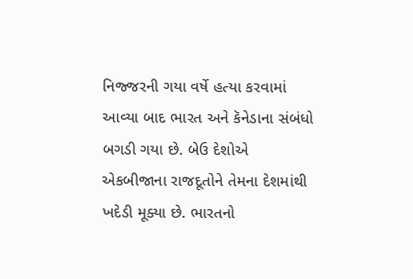નિજ્જરની ગયા વર્ષે હત્યા કરવામાં આવ્યા બાદ ભારત અને કૅનેડાના સંબંધો બગડી ગયા છે. બેઉ દેશોએ એકબીજાના રાજદૂતોને તેમના દેશમાંથી ખદેડી મૂક્યા છે. ભારતનો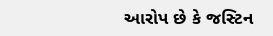આરોપ છે કે જસ્ટિન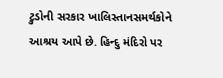ટ્રુડોની સરકાર ખાલિસ્તાનસમર્થકોને આશ્રય આપે છે. હિન્દુ મંદિરો પર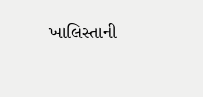ખાલિસ્તાની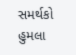સમર્થકો હુમલા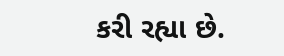કરી રહ્યા છે.